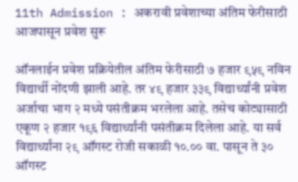11th Admission : अकरावी प्रवेशाच्या अंतिम फेरीसाठी आजपासून प्रवेश सुरू

ऑनलाईन प्रवेश प्रक्रियेतील अंतिम फेरीसाठी ७ हजार ९५९ नविन विद्यार्थी नोंदणी झाली आहे. तर ४९ हजार ३३९ विद्यार्थ्यांनी प्रवेश अर्जाचा भाग २ मध्ये पसंतीक्रम भरलेला आहे. तसेच कोट्यासाठी एकूण २ हजार १९६ विद्यार्थ्यांनी पसंतीक्रम दिलेला आहे. या सर्व विद्यार्थ्यांना २९ ऑगस्ट रोजी सकाळी १०.०० वा. पासून ते ३० ऑगस्ट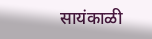सायंकाळी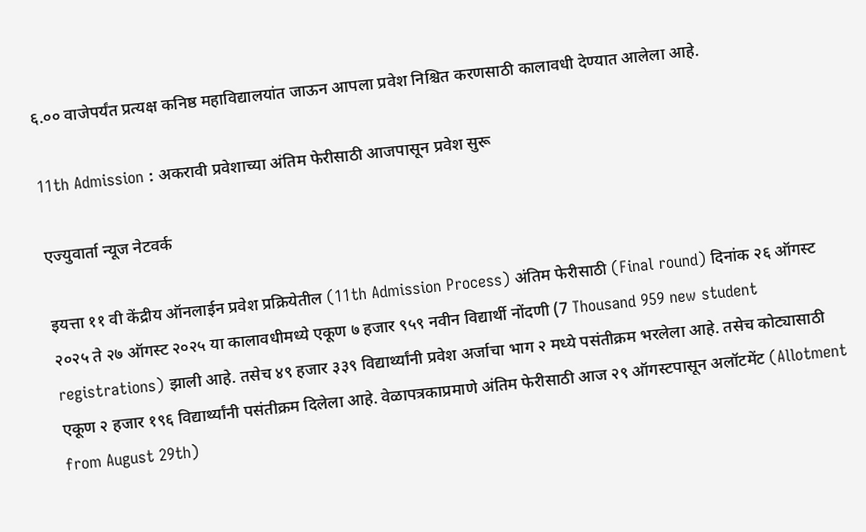६.०० वाजेपर्यंत प्रत्यक्ष कनिष्ठ महाविद्यालयांत जाऊन आपला प्रवेश निश्चित करणसाठी कालावधी देण्यात आलेला आहे.

11th Admission : अकरावी प्रवेशाच्या अंतिम फेरीसाठी आजपासून प्रवेश सुरू

एज्युवार्ता न्यूज नेटवर्क

इयत्ता ११ वी केंद्रीय ऑनलाईन प्रवेश प्रक्रियेतील (11th Admission Process) अंतिम फेरीसाठी (Final round) दिनांक २६ ऑगस्ट २०२५ ते २७ ऑगस्ट २०२५ या कालावधीमध्ये एकूण ७ हजार ९५९ नवीन विद्यार्थी नोंदणी (7 Thousand 959 new student registrations) झाली आहे. तसेच ४९ हजार ३३९ विद्यार्थ्यांनी प्रवेश अर्जाचा भाग २ मध्ये पसंतीक्रम भरलेला आहे. तसेच कोट्यासाठी एकूण २ हजार १९६ विद्यार्थ्यांनी पसंतीक्रम दिलेला आहे. वेळापत्रकाप्रमाणे अंतिम फेरीसाठी आज २९ ऑगस्टपासून अलॉटमेंट (Allotment from August 29th)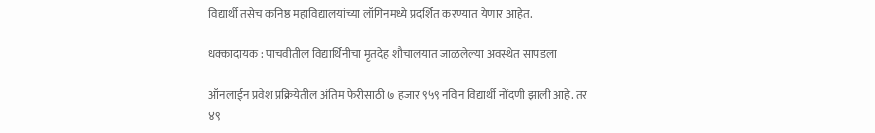विद्यार्थी तसेच कनिष्ठ महाविद्यालयांच्या लॉगिनमध्ये प्रदर्शित करण्यात येणार आहेत.

धक्कादायक : पाचवीतील विद्यार्थिनीचा मृतदेह शौचालयात जाळलेल्या अवस्थेत सापडला

ऑनलाईन प्रवेश प्रक्रियेतील अंतिम फेरीसाठी ७ हजार ९५९ नविन विद्यार्थी नोंदणी झाली आहे. तर ४९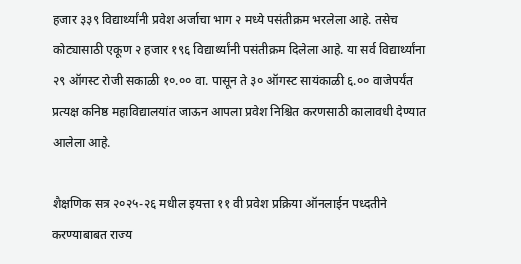हजार ३३९ विद्यार्थ्यांनी प्रवेश अर्जाचा भाग २ मध्ये पसंतीक्रम भरलेला आहे. तसेच कोट्यासाठी एकूण २ हजार १९६ विद्यार्थ्यांनी पसंतीक्रम दिलेला आहे. या सर्व विद्यार्थ्यांना २९ ऑगस्ट रोजी सकाळी १०.०० वा. पासून ते ३० ऑगस्ट सायंकाळी ६.०० वाजेपर्यंत प्रत्यक्ष कनिष्ठ महाविद्यालयांत जाऊन आपला प्रवेश निश्चित करणसाठी कालावधी देण्यात आलेला आहे.

शैक्षणिक सत्र २०२५-२६ मधील इयत्ता ११ वी प्रवेश प्रक्रिया ऑनलाईन पध्दतीने करण्याबाबत राज्य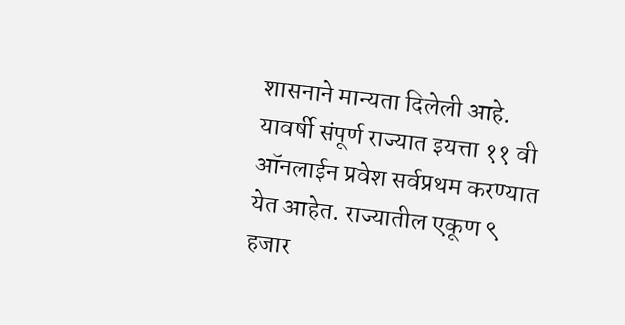शासनाने मान्यता दिलेली आहे. यावर्षी संपूर्ण राज्यात इयत्ता ११ वी ऑनलाईन प्रवेश सर्वप्रथम करण्यात येत आहेत. राज्यातील एकूण ९ हजार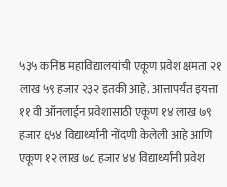५३५ कनिष्ठ महाविद्यालयांची एकूण प्रवेश क्षमता २१ लाख ५९ हजार २३२ इतकी आहे. आत्तापर्यंत इयत्ता ११ वी ऑनलाईन प्रवेशासाठी एकूण १४ लाख ७९ हजार ६५४ विद्यार्थ्यांनी नोंदणी केलेली आहे आणि एकूण १२ लाख ७८ हजार ४४ विद्यार्थ्यांनी प्रवेश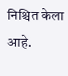निश्चित केला आहे.